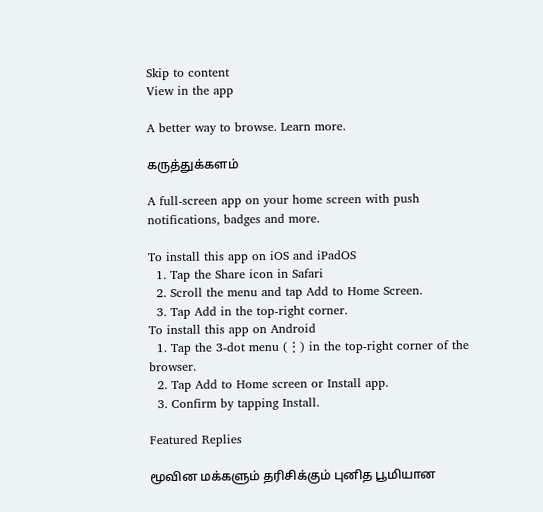Skip to content
View in the app

A better way to browse. Learn more.

கருத்துக்களம்

A full-screen app on your home screen with push notifications, badges and more.

To install this app on iOS and iPadOS
  1. Tap the Share icon in Safari
  2. Scroll the menu and tap Add to Home Screen.
  3. Tap Add in the top-right corner.
To install this app on Android
  1. Tap the 3-dot menu (⋮) in the top-right corner of the browser.
  2. Tap Add to Home screen or Install app.
  3. Confirm by tapping Install.

Featured Replies

மூவின மக்களும் தரிசிக்கும் புனித பூமியான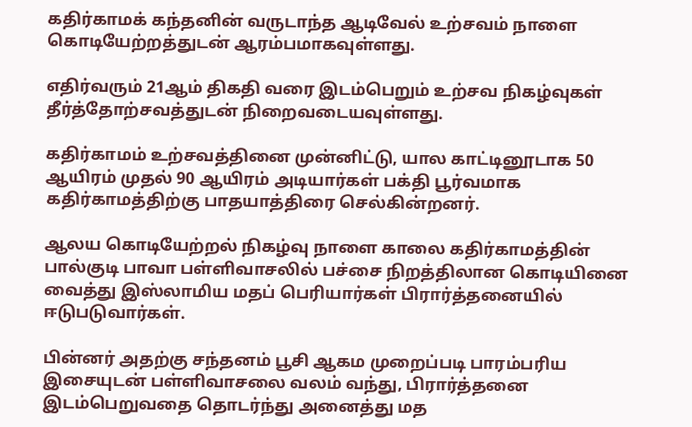கதிர்காமக் கந்தனின் வருடாந்த ஆடிவேல் உற்சவம் நாளை கொடியேற்றத்துடன் ஆரம்பமாகவுள்ளது.

எதிர்வரும் 21ஆம் திகதி வரை இடம்பெறும் உற்சவ நிகழ்வுகள் தீர்த்தோற்சவத்துடன் நிறைவடையவுள்ளது.

கதிர்காமம் உற்சவத்தினை முன்னிட்டு, யால காட்டினூடாக 50 ஆயிரம் முதல் 90 ஆயிரம் அடியார்கள் பக்தி பூர்வமாக கதிர்காமத்திற்கு பாதயாத்திரை செல்கின்றனர்.

ஆலய கொடியேற்றல் நிகழ்வு நாளை காலை கதிர்காமத்தின் பால்குடி பாவா பள்ளிவாசலில் பச்சை நிறத்திலான கொடியினை வைத்து இஸ்லாமிய மதப் பெரியார்கள் பிரார்த்தனையில் ஈடுபடுவார்கள்.

பின்னர் அதற்கு சந்தனம் பூசி ஆகம முறைப்படி பாரம்பரிய இசையுடன் பள்ளிவாசலை வலம் வந்து, பிரார்த்தனை இடம்பெறுவதை தொடர்ந்து அனைத்து மத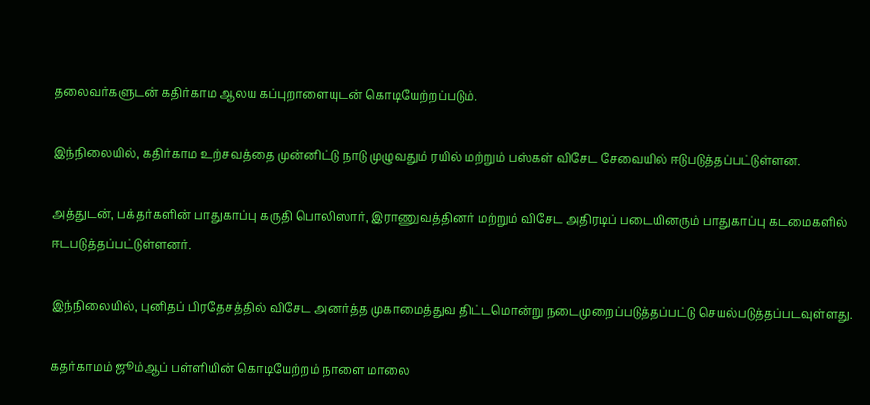தலைவர்களுடன் கதிர்காம ஆலய கப்புறாளையுடன் கொடியேற்றப்படும்.

இந்நிலையில், கதிர்காம உற்சவத்தை முன்னிட்டு நாடு முழுவதும் ரயில் மற்றும் பஸ்கள் விசேட சேவையில் ஈடுபடுத்தப்பட்டுள்ளன.

அத்துடன், பக்தர்களின் பாதுகாப்பு கருதி பொலிஸார், இராணுவத்தினர் மற்றும் விசேட அதிரடிப் படையினரும் பாதுகாப்பு கடமைகளில் ஈடபடுத்தப்பட்டுள்ளனர்.

இந்நிலையில், புனிதப் பிரதேசத்தில் விசேட அனர்த்த முகாமைத்துவ திட்டமொன்று நடைமுறைப்படுத்தப்பட்டு செயல்படுத்தப்படவுள்ளது.

கதர்காமம் ஜூம்ஆப் பள்ளியின் கொடியேற்றம் நாளை மாலை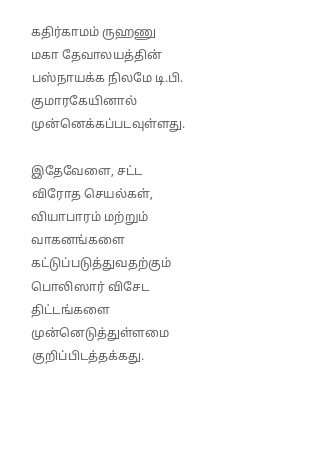கதிர்காமம் ருஹணு மகா தேவாலயத்தின் பஸ்நாயக்க நிலமே டி.பி. குமாரகேயினால் முன்னெக்கப்படவுள்ளது.

இதேவேளை, சட்ட விரோத செயல்கள், வியாபாரம் மற்றும் வாகனங்களை கட்டுப்படுத்துவதற்கும் பொலிஸார் விசேட திட்டங்களை முன்னெடுத்துள்ளமை குறிப்பிடத்தக்கது.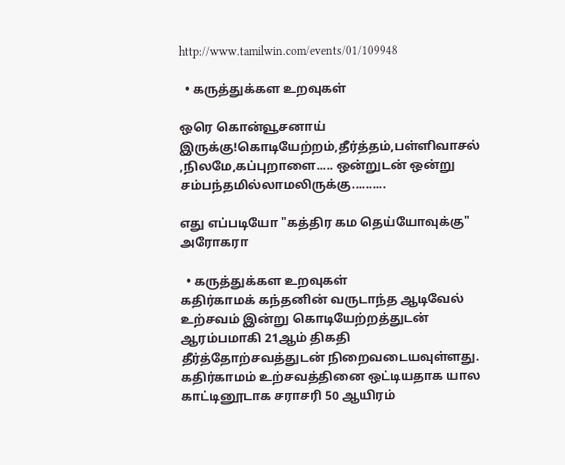http://www.tamilwin.com/events/01/109948

  • கருத்துக்கள உறவுகள்

ஒரெ கொன்வூசனாய் இருக்கு!கொடியேற்றம்,தீர்த்தம்,பள்ளிவாசல் ,நிலமே,கப்புறாளை..... ஒன்றுடன் ஒன்று சம்பந்தமில்லாமலிருக்கு..........

எது எப்படியோ "கத்திர கம தெய்யோவுக்கு" அரோகரா

  • கருத்துக்கள உறவுகள்
கதிர்காமக் கந்தனின் வருடாந்த ஆடிவேல் உற்சவம் இன்று கொடியேற்றத்துடன் ஆரம்பமாகி 21ஆம் திகதி தீர்த்தோற்சவத்துடன் நிறைவடையவுள்ளது. கதிர்காமம் உற்சவத்தினை ஒட்டியதாக யால காட்டினூடாக சராசரி 50 ஆயிரம்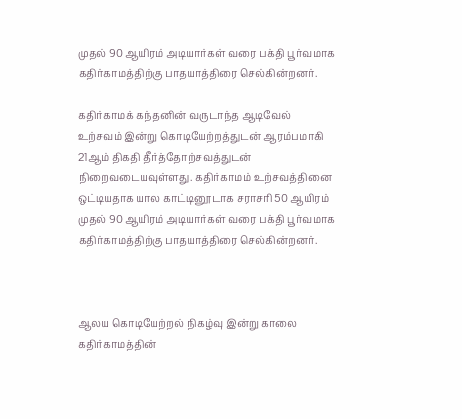முதல் 90 ஆயிரம் அடியார்கள் வரை பக்தி பூர்வமாக கதிர்காமத்திற்கு பாதயாத்திரை செல்கின்றனர்.

கதிர்காமக் கந்தனின் வருடாந்த ஆடிவேல் உற்சவம் இன்று கொடியேற்றத்துடன் ஆரம்பமாகி 21ஆம் திகதி தீர்த்தோற்சவத்துடன் நிறைவடையவுள்ளது. கதிர்காமம் உற்சவத்தினை ஒட்டியதாக யால காட்டினூடாக சராசரி 50 ஆயிரம் முதல் 90 ஆயிரம் அடியார்கள் வரை பக்தி பூர்வமாக கதிர்காமத்திற்கு பாதயாத்திரை செல்கின்றனர்.



ஆலய கொடியேற்றல் நிகழ்வு இன்று காலை கதிர்காமத்தின்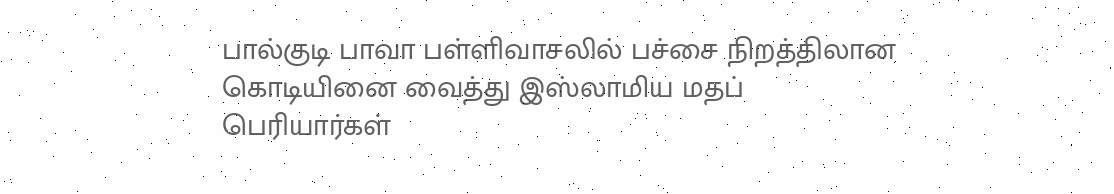பால்குடி பாவா பள்ளிவாசலில் பச்சை நிறத்திலான கொடியினை வைத்து இஸ்லாமிய மதப் பெரியார்கள்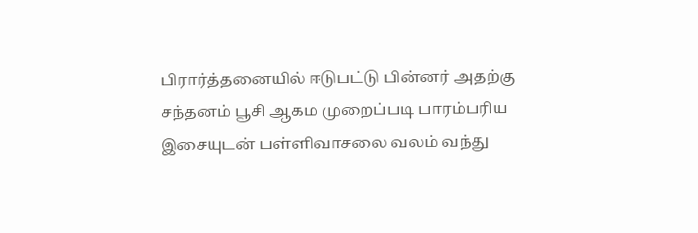பிரார்த்தனையில் ஈடுபட்டு பின்னர் அதற்கு சந்தனம் பூசி ஆகம முறைப்படி பாரம்பரிய இசையுடன் பள்ளிவாசலை வலம் வந்து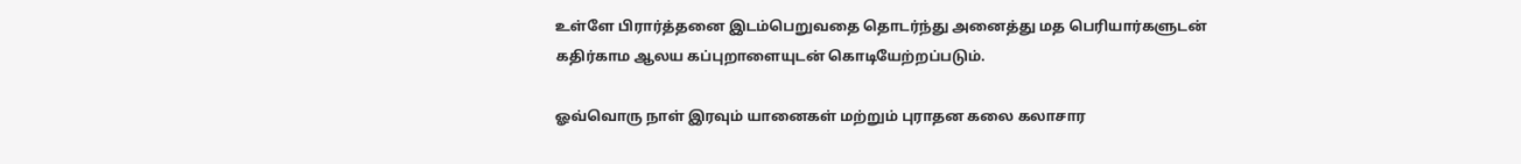உள்ளே பிரார்த்தனை இடம்பெறுவதை தொடர்ந்து அனைத்து மத பெரியார்களுடன் கதிர்காம ஆலய கப்புறாளையுடன் கொடியேற்றப்படும்.

ஓவ்வொரு நாள் இரவும் யானைகள் மற்றும் புராதன கலை கலாசார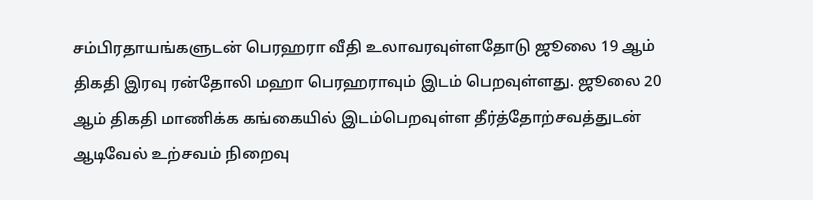சம்பிரதாயங்களுடன் பெரஹரா வீதி உலாவரவுள்ளதோடு ஜூலை 19 ஆம் திகதி இரவு ரன்தோலி மஹா பெரஹராவும் இடம் பெறவுள்ளது. ஜூலை 20 ஆம் திகதி மாணிக்க கங்கையில் இடம்பெறவுள்ள தீர்த்தோற்சவத்துடன் ஆடிவேல் உற்சவம் நிறைவு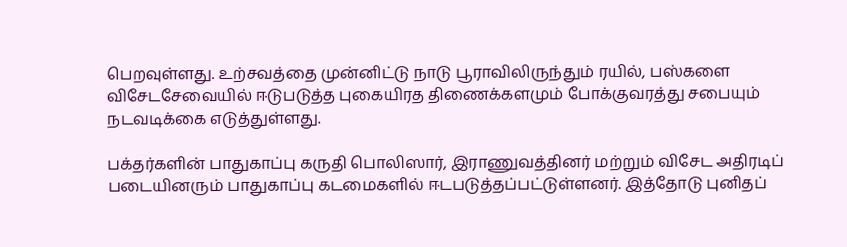பெறவுள்ளது. உற்சவத்தை முன்னிட்டு நாடு பூராவிலிருந்தும் ரயில், பஸ்களை விசேடசேவையில் ஈடுபடுத்த புகையிரத திணைக்களமும் போக்குவரத்து சபையும் நடவடிக்கை எடுத்துள்ளது.

பக்தர்களின் பாதுகாப்பு கருதி பொலிஸார், இராணுவத்தினர் மற்றும் விசேட அதிரடிப் படையினரும் பாதுகாப்பு கடமைகளில் ஈடபடுத்தப்பட்டுள்ளனர். இத்தோடு புனிதப்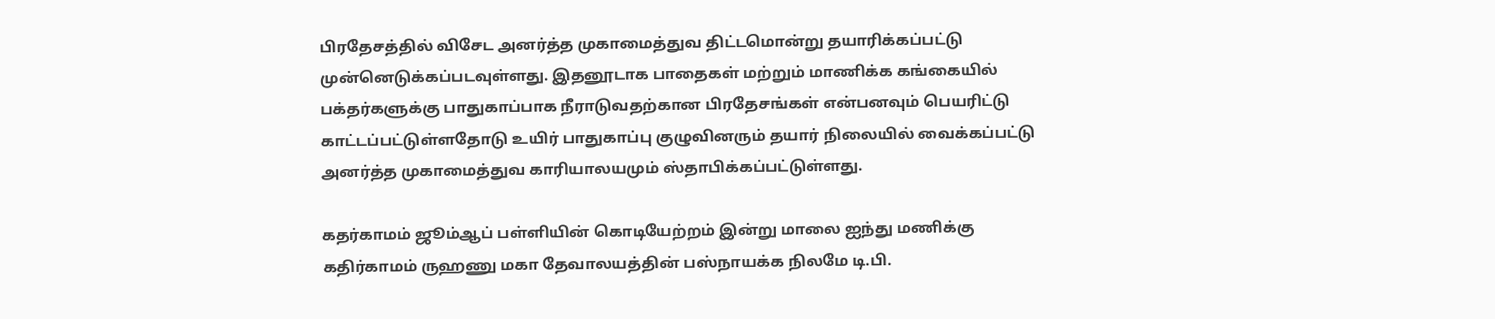பிரதேசத்தில் விசேட அனர்த்த முகாமைத்துவ திட்டமொன்று தயாரிக்கப்பட்டு முன்னெடுக்கப்படவுள்ளது. இதனூடாக பாதைகள் மற்றும் மாணிக்க கங்கையில் பக்தர்களுக்கு பாதுகாப்பாக நீராடுவதற்கான பிரதேசங்கள் என்பனவும் பெயரிட்டு காட்டப்பட்டுள்ளதோடு உயிர் பாதுகாப்பு குழுவினரும் தயார் நிலையில் வைக்கப்பட்டு அனர்த்த முகாமைத்துவ காரியாலயமும் ஸ்தாபிக்கப்பட்டுள்ளது.

கதர்காமம் ஜூம்ஆப் பள்ளியின் கொடியேற்றம் இன்று மாலை ஐந்து மணிக்கு கதிர்காமம் ருஹணு மகா தேவாலயத்தின் பஸ்நாயக்க நிலமே டி.பி.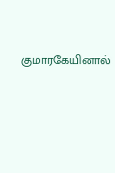குமாரகேயினால்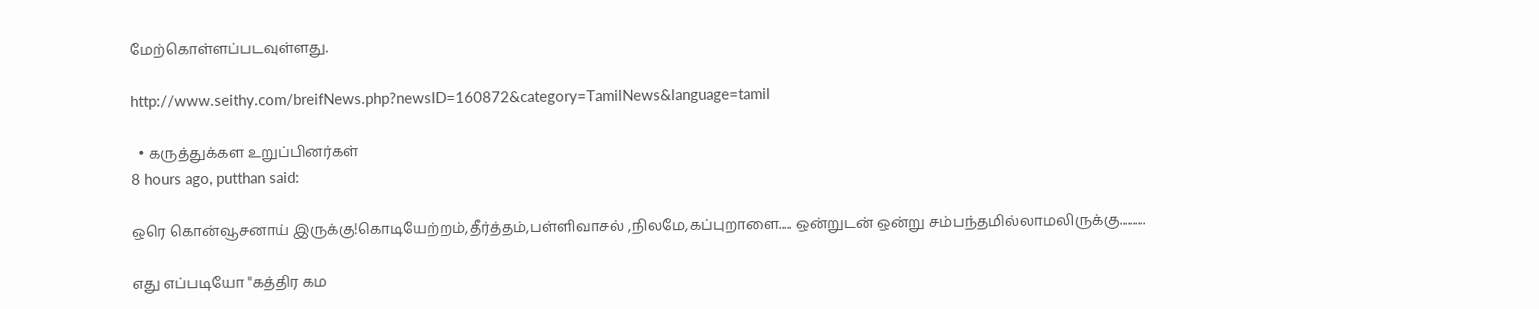மேற்கொள்ளப்படவுள்ளது.

http://www.seithy.com/breifNews.php?newsID=160872&category=TamilNews&language=tamil

  • கருத்துக்கள உறுப்பினர்கள்
8 hours ago, putthan said:

ஒரெ கொன்வூசனாய் இருக்கு!கொடியேற்றம்,தீர்த்தம்,பள்ளிவாசல் ,நிலமே,கப்புறாளை..... ஒன்றுடன் ஒன்று சம்பந்தமில்லாமலிருக்கு..........

எது எப்படியோ "கத்திர கம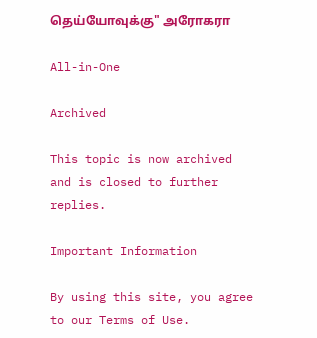தெய்யோவுக்கு" அரோகரா

All-in-One

Archived

This topic is now archived and is closed to further replies.

Important Information

By using this site, you agree to our Terms of Use.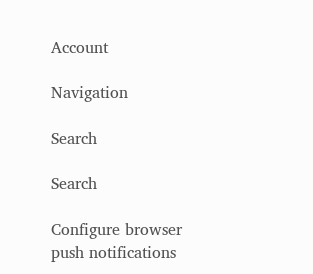Account

Navigation

Search

Search

Configure browser push notifications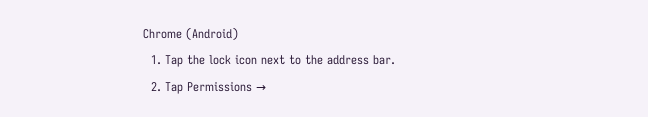Chrome (Android)
  1. Tap the lock icon next to the address bar.
  2. Tap Permissions →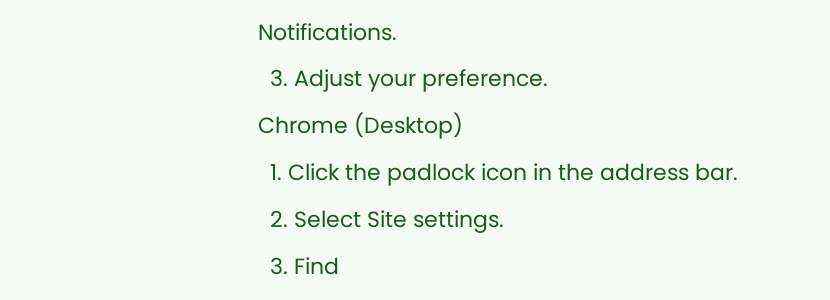Notifications.
  3. Adjust your preference.
Chrome (Desktop)
  1. Click the padlock icon in the address bar.
  2. Select Site settings.
  3. Find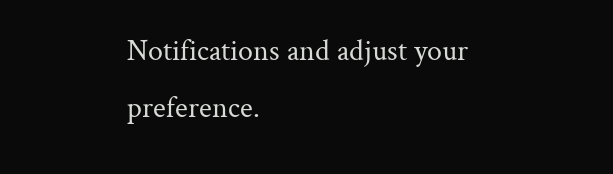Notifications and adjust your preference.